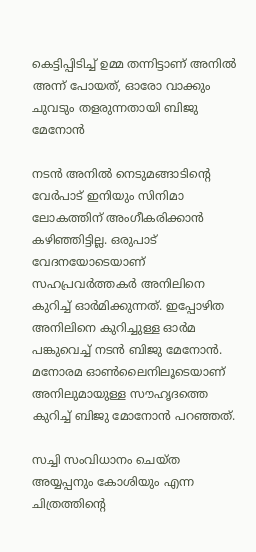കെട്ടിപ്പിടിച്ച് ഉമ്മ തന്നിട്ടാണ് അനിൽ അന്ന് പോയത്, ഓരോ വാക്കും ചുവടും തളരുന്നതായി ബിജു മേനോൻ

നടൻ അനിൽ നെടുമങ്ങാടിന്റെ വേർപാട് ഇനിയും സിനിമാ ലോകത്തിന് അംഗീകരിക്കാൻ കഴിഞ്ഞിട്ടില്ല. ഒരുപാട് വേദനയോടെയാണ് സഹപ്രവർത്തകർ അനിലിനെ കുറിച്ച് ഓർമിക്കുന്നത്. ഇപ്പോഴിത അനിലിനെ കുറിച്ചുള്ള ഓർമ പങ്കുവെച്ച് നടൻ ബിജു മേനോൻ. മനോരമ ഓൺലൈനിലൂടെയാണ് അനിലുമായുള്ള സൗഹൃദത്തെ കുറിച്ച് ബിജു മോനോൻ പറഞ്ഞത്.

സച്ചി സംവിധാനം ചെയ്ത അയ്യപ്പനും കോശിയും എന്ന ചിത്രത്തിന്റെ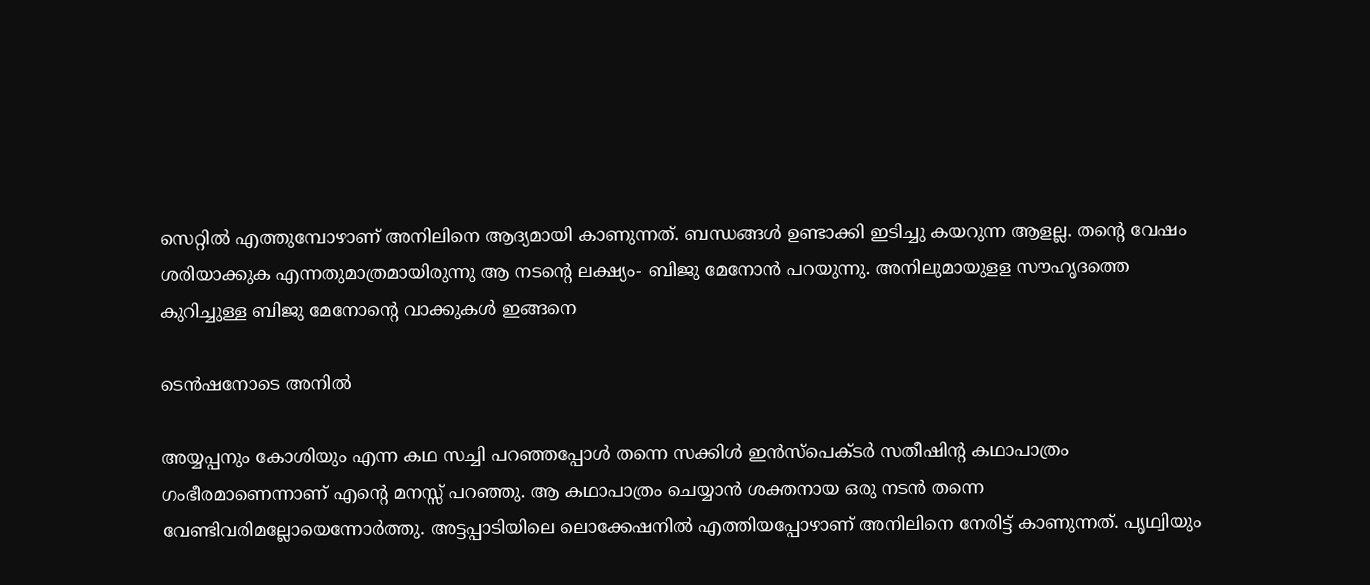സെറ്റിൽ എത്തുമ്പോഴാണ് അനിലിനെ ആദ്യമായി കാണുന്നത്. ബന്ധങ്ങൾ ഉണ്ടാക്കി ഇടിച്ചു കയറുന്ന ആളല്ല. തന്റെ വേഷം ശരിയാക്കുക എന്നതുമാത്രമായിരുന്നു ആ നടന്റെ ലക്ഷ്യം- ബിജു മേനോൻ പറയുന്നു. അനിലുമായുളള സൗഹൃദത്തെ കുറിച്ചുള്ള ബിജു മേനോന്റെ വാക്കുകൾ ഇങ്ങനെ

ടെൻഷനോടെ അനിൽ

അയ്യപ്പനും കോശിയും എന്ന കഥ സച്ചി പറഞ്ഞപ്പോൾ തന്നെ സക്കിൾ ഇൻസ്പെക്ടർ സതീഷിന്റ കഥാപാത്രം ഗംഭീരമാണെന്നാണ് എന്റെ മനസ്സ് പറഞ്ഞു. ആ കഥാപാത്രം ചെയ്യാൻ ശക്തനായ ഒരു നടൻ തന്നെ വേണ്ടിവരിമല്ലോയെന്നോർത്തു. അട്ടപ്പാടിയിലെ ലൊക്കേഷനിൽ എത്തിയപ്പോഴാണ് അനിലിനെ നേരിട്ട് കാണുന്നത്. പൃഥ്വിയും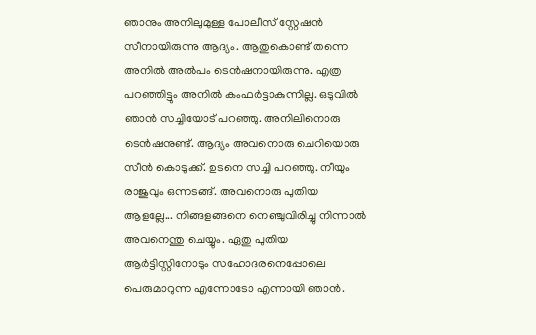ഞാനും അനിലുമുള്ള പോലീസ് സ്റ്റേഷൻ സീനായിരുന്നു ആദ്യം. ആതുകൊണ്ട് തന്നെ അനിൽ അൽപം ടെൻഷനായിരുന്നു. എത്ര പറഞ്ഞിട്ടും അനിൽ കംഫർട്ടാകുന്നില്ല. ഒടുവിൽ ഞാൻ സച്ചിയോട് പറഞ്ഞു. അനിലിനൊരു ടെൻഷനുണ്ട്. ആദ്യം അവനൊരു ചെറിയൊരു സീൻ കൊടുക്ക്. ഉടനെ സച്ചി പറഞ്ഞു. നീയും രാജുവും ഒന്നടങ്ങ്. അവനൊരു പുതിയ ആളല്ലേ... നിങ്ങളങ്ങനെ നെഞ്ചുവിരിച്ചു നിന്നാൽ അവനെന്തു ചെയ്യും. ഏതു പുതിയ ആർട്ടിസ്റ്റിനോടും സഹോദരനെപ്പോലെ പെരുമാറുന്ന എന്നോടോ എന്നായി ഞാൻ.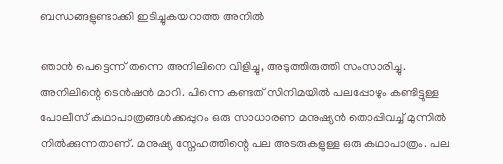ബന്ധങ്ങളുണ്ടാക്കി ഇടിച്ചുകയറാത്ത അനിൽ

ഞാൻ പെട്ടെന്ന് തന്നെ അനിലിനെ വിളിച്ചു, അടുത്തിരുത്തി സംസാരിച്ചു. അനിലിന്റെ ടെൻഷൻ മാറി. പിന്നെ കണ്ടത് സിനിമയിൽ പലപ്പോഴും കണ്ടിട്ടുള്ള പോലീസ് കഥാപാത്രങ്ങൾക്കപ്പുറം ഒരു സാധാരണ മനുഷ്യൻ തൊപ്പിവച്ച് മുന്നിൽ നിൽക്കുന്നതാണ്. മനുഷ്യ സ്നേഹത്തിന്റെ പല അടരുകളുള്ള ഒരു കഥാപാത്രം. പല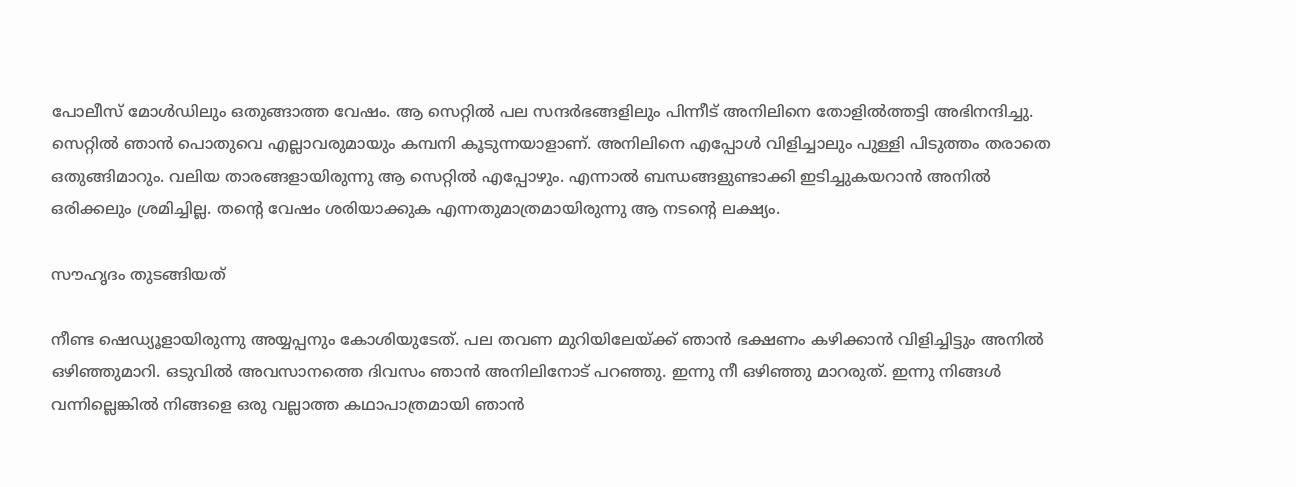പോലീസ് മോൾഡിലും ഒതുങ്ങാത്ത വേഷം. ആ സെറ്റിൽ പല സന്ദർഭങ്ങളിലും പിന്നീട് അനിലിനെ തോളിൽത്തട്ടി അഭിനന്ദിച്ചു. സെറ്റിൽ ഞാൻ പൊതുവെ എല്ലാവരുമായും കമ്പനി കൂടുന്നയാളാണ്. അനിലിനെ എപ്പോൾ വിളിച്ചാലും പുള്ളി പിടുത്തം തരാതെ ഒതുങ്ങിമാറും. വലിയ താരങ്ങളായിരുന്നു ആ സെറ്റിൽ എപ്പോഴും. എന്നാൽ ബന്ധങ്ങളുണ്ടാക്കി ഇടിച്ചുകയറാൻ അനിൽ ഒരിക്കലും ശ്രമിച്ചില്ല. തന്റെ വേഷം ശരിയാക്കുക എന്നതുമാത്രമായിരുന്നു ആ നടന്റെ ലക്ഷ്യം.

സൗഹൃദം തുടങ്ങിയത്

നീണ്ട ഷെഡ്യൂളായിരുന്നു അയ്യപ്പനും കോശിയുടേത്. പല തവണ മുറിയിലേയ്ക്ക് ഞാൻ ഭക്ഷണം കഴിക്കാൻ വിളിച്ചിട്ടും അനിൽ ഒഴിഞ്ഞുമാറി. ഒടുവിൽ അവസാനത്തെ ദിവസം ഞാൻ അനിലിനോട് പറഞ്ഞു. ഇന്നു നീ ഒഴിഞ്ഞു മാറരുത്. ഇന്നു നിങ്ങൾ വന്നില്ലെങ്കിൽ നിങ്ങളെ ഒരു വല്ലാത്ത കഥാപാത്രമായി ഞാൻ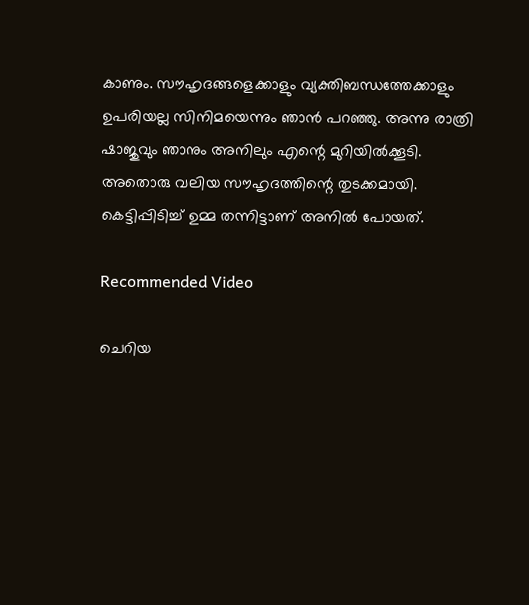കാണും. സൗഹൃദങ്ങളെക്കാളും വ്യക്തിബന്ധത്തേക്കാളും ഉപരിയല്ല സിനിമയെന്നും ഞാൻ പറഞ്ഞു. അന്നു രാത്രി ഷാജുവും ഞാനും അനിലും എന്റെ മുറിയിൽക്കൂടി. അതൊരു വലിയ സൗഹൃദത്തിന്റെ തുടക്കമായി. കെട്ടിപ്പിടിച്ച് ഉമ്മ തന്നിട്ടാണ് അനിൽ പോയത്.

Recommended Video

ചെറിയ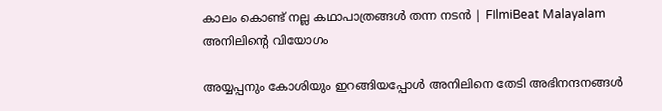കാലം കൊണ്ട് നല്ല കഥാപാത്രങ്ങള്‍ തന്ന നടന്‍ | FIlmiBeat Malayalam
അനിലിന്റെ വിയോഗം

അയ്യപ്പനും കോശിയും ഇറങ്ങിയപ്പോൾ അനിലിനെ തേടി അഭിനന്ദനങ്ങൾ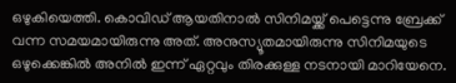ഒഴുകിയെത്തി. കൊവിഡ് ആയതിനാൽ സിനിമയ്ക്ക് പെട്ടെന്നു ബ്രേക്ക് വന്ന സമയമായിരുന്നു അത്. അനുസ്യൂതമായിരുന്നു സിനിമയുടെ ഒഴുക്കെങ്കിൽ അനിൽ ഇന്ന് ഏറ്റവും തിരക്കുള്ള നടനായി മാറിയേനെ.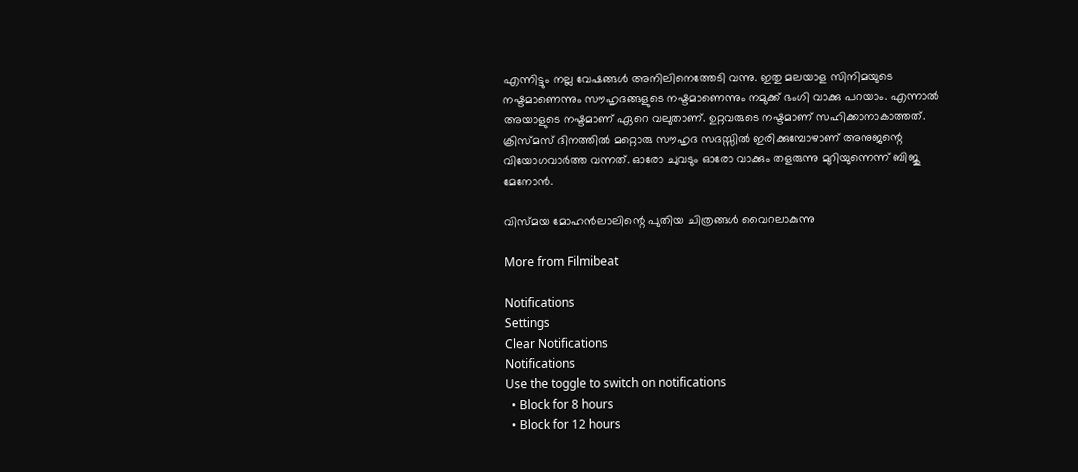എന്നിട്ടും നല്ല വേഷങ്ങൾ അനിലിനെത്തേടി വന്നു. ഇതു മലയാള സിനിമയുടെ നഷ്ടമാണെന്നും സൗഹൃദങ്ങളുടെ നഷ്ടമാണെന്നും നമുക്ക് ഭംഗി വാക്കു പറയാം. എന്നാൽ അയാളുടെ നഷ്ടമാണ് ഏറെ വലുതാണ്. ഉറ്റവരുടെ നഷ്ടമാണ് സഹിക്കാനാകാത്തത്. ക്രിസ്മസ് ദിനത്തിൽ മറ്റൊരു സൗഹൃദ സദസ്സിൽ ഇരിക്കുമ്പോഴാണ് അനുജന്റെ വിയോഗവാർത്ത വന്നത്. ഓരോ ചുവടും ഓരോ വാക്കും തളരുന്നു മുറിയുന്നെന്ന് ബിജു മേനോൻ.

വിസ്മയ മോഹൻലാലിന്റെ പുതിയ ചിത്രങ്ങൾ വൈറലാകുന്നു

More from Filmibeat

Notifications
Settings
Clear Notifications
Notifications
Use the toggle to switch on notifications
  • Block for 8 hours
  • Block for 12 hours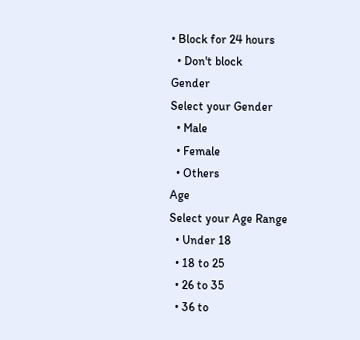• Block for 24 hours
  • Don't block
Gender
Select your Gender
  • Male
  • Female
  • Others
Age
Select your Age Range
  • Under 18
  • 18 to 25
  • 26 to 35
  • 36 to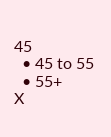45
  • 45 to 55
  • 55+
X